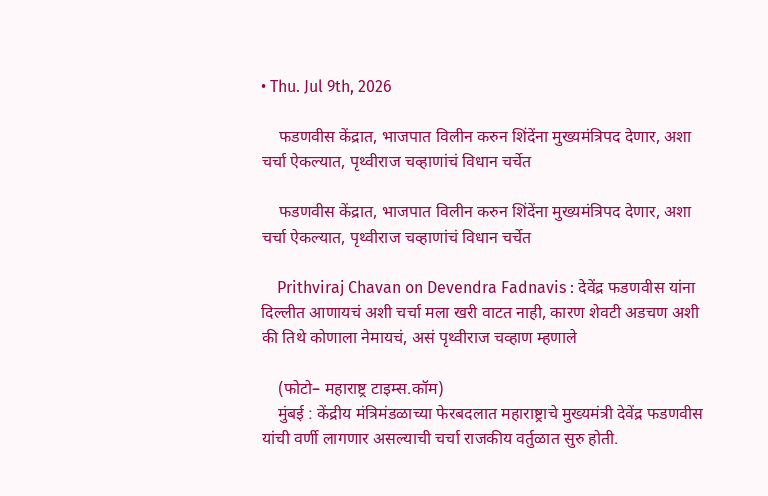• Thu. Jul 9th, 2026

    फडणवीस केंद्रात, भाजपात विलीन करुन शिंदेंना मुख्यमंत्रिपद देणार, अशा चर्चा ऐकल्यात, पृथ्वीराज चव्हाणांचं विधान चर्चेत

    फडणवीस केंद्रात, भाजपात विलीन करुन शिंदेंना मुख्यमंत्रिपद देणार, अशा चर्चा ऐकल्यात, पृथ्वीराज चव्हाणांचं विधान चर्चेत

    Prithviraj Chavan on Devendra Fadnavis : देवेंद्र फडणवीस यांना दिल्लीत आणायचं अशी चर्चा मला खरी वाटत नाही, कारण शेवटी अडचण अशी की तिथे कोणाला नेमायचं, असं पृथ्वीराज चव्हाण म्हणाले

    (फोटो– महाराष्ट्र टाइम्स.कॉम)
    मुंबई : केंद्रीय मंत्रिमंडळाच्या फेरबदलात महाराष्ट्राचे मुख्यमंत्री देवेंद्र फडणवीस यांची वर्णी लागणार असल्याची चर्चा राजकीय वर्तुळात सुरु होती.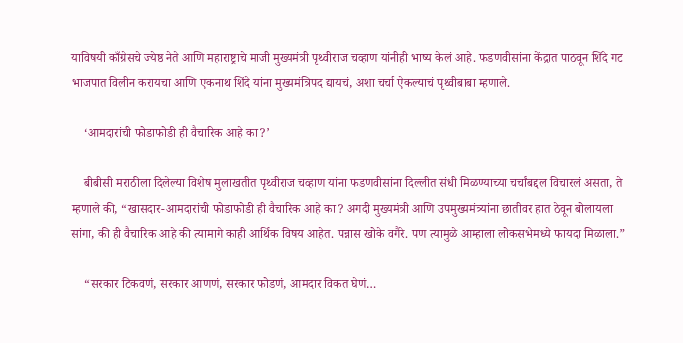याविषयी काँग्रेसचे ज्येष्ठ नेते आणि महाराष्ट्राचे माजी मुख्यमंत्री पृथ्वीराज चव्हाण यांनीही भाष्य केलं आहे. फडणवीसांना केंद्रात पाठवून शिंदे गट भाजपात विलीन करायचा आणि एकनाथ शिंदे यांना मुख्यमंत्रिपद द्यायचं, अशा चर्चा ऐकल्याचं पृथ्वीबाबा म्हणाले.

    ‘आमदारांची फोडाफोडी ही वैचारिक आहे का?’

    बीबीसी मराठीला दिलेल्या विशेष मुलाखतीत पृथ्वीराज चव्हाण यांना फडणवीसांना दिल्लीत संधी मिळण्याच्या चर्चांबद्दल विचारलं असता, ते म्हणाले की, “खासदार-आमदारांची फोडाफोडी ही वैचारिक आहे का? अगदी मुख्यमंत्री आणि उपमुख्यमंत्र्‍यांना छातीवर हात ठेवून बोलायला सांगा, की ही वैचारिक आहे की त्यामागे काही आर्थिक विषय आहेत. पन्नास खोके वगैरे. पण त्यामुळे आम्हाला लोकसभेमध्ये फायदा मिळाला.”

    “सरकार टिकवणं, सरकार आणणं, सरकार फोडणं, आमदार विकत घेणं…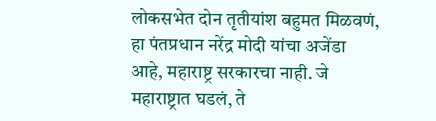लोकसभेत दोन तृतीयांश बहुमत मिळवणं, हा पंतप्रधान नरेंद्र मोदी यांचा अजेंडा आहे, महाराष्ट्र सरकारचा नाही. जे महाराष्ट्रात घडलं, ते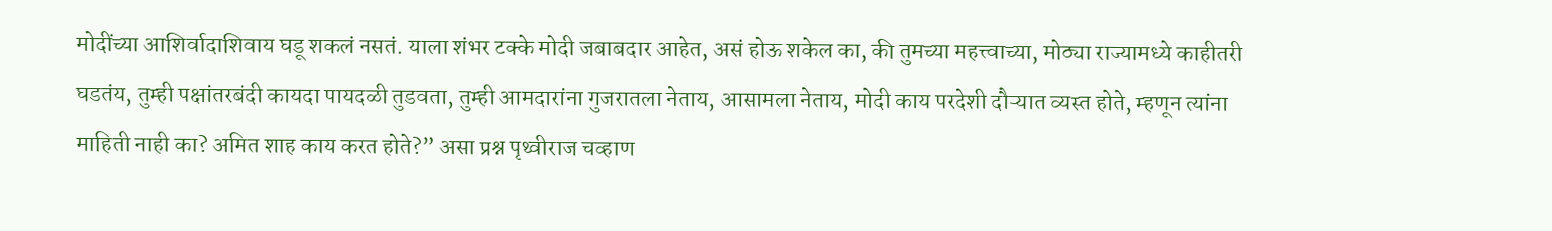मोदींच्या आशिर्वादाशिवाय घडू शकलं नसतं. याला शंभर टक्के मोदी जबाबदार आहेत, असं होऊ शकेल का, की तुमच्या महत्त्वाच्या, मोठ्या राज्यामध्ये काहीतरी घडतंय, तुम्ही पक्षांतरबंदी कायदा पायदळी तुडवता, तुम्ही आमदारांना गुजरातला नेताय, आसामला नेताय, मोदी काय परदेशी दौऱ्यात व्यस्त होते, म्हणून त्यांना माहिती नाही का? अमित शाह काय करत होते?” असा प्रश्न पृथ्वीराज चव्हाण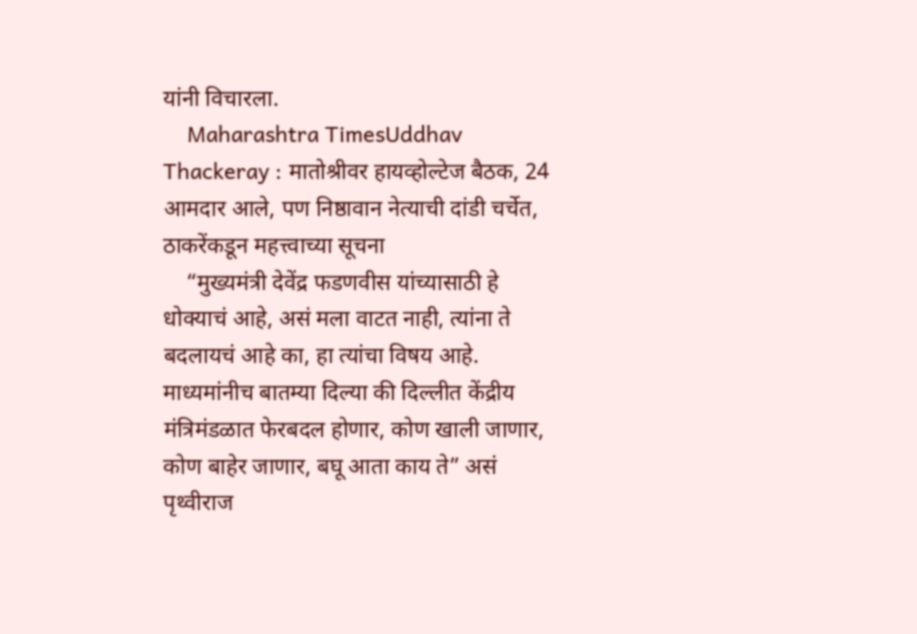यांनी विचारला.
    Maharashtra TimesUddhav Thackeray : मातोश्रीवर हायव्होल्टेज बैठक, 24 आमदार आले, पण निष्ठावान नेत्याची दांडी चर्चेत, ठाकरेंकडून महत्त्वाच्या सूचना
    “मुख्यमंत्री देवेंद्र फडणवीस यांच्यासाठी हे धोक्याचं आहे, असं मला वाटत नाही, त्यांना ते बदलायचं आहे का, हा त्यांचा विषय आहे. माध्यमांनीच बातम्या दिल्या की दिल्लीत केंद्रीय मंत्रिमंडळात फेरबदल होणार, कोण खाली जाणार, कोण बाहेर जाणार, बघू आता काय ते” असं पृथ्वीराज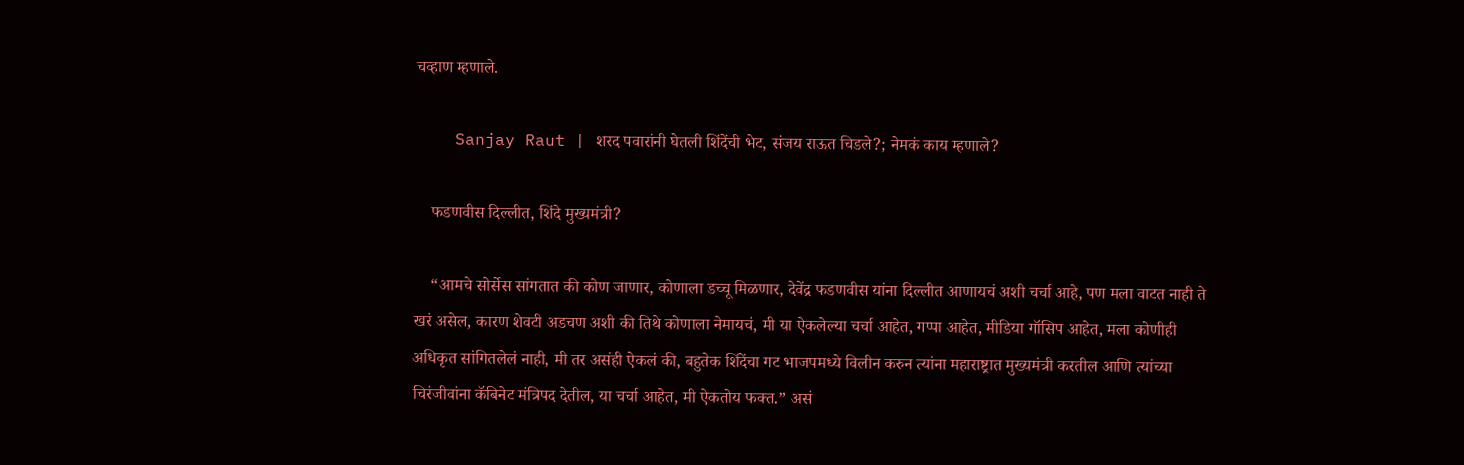चव्हाण म्हणाले.

    Sanjay Raut | शरद पवारांनी घेतली शिंदेंची भेट, संजय राऊत चिडले?; नेमकं काय म्हणाले?

    फडणवीस दिल्लीत, शिंदे मुख्यमंत्री?

    “आमचे सोर्सेस सांगतात की कोण जाणार, कोणाला डच्चू मिळणार, देवेंद्र फडणवीस यांना दिल्लीत आणायचं अशी चर्चा आहे, पण मला वाटत नाही ते खरं असेल, कारण शेवटी अडचण अशी की तिथे कोणाला नेमायचं, मी या ऐकलेल्या चर्चा आहेत, गप्पा आहेत, मीडिया गॉसिप आहेत, मला कोणीही अधिकृत सांगितलेलं नाही, मी तर असंही ऐकलं की, बहुतेक शिंदेंचा गट भाजपमध्ये विलीन करुन त्यांना महाराष्ट्रात मुख्यमंत्री करतील आणि त्यांच्या चिरंजीवांना कॅबिनेट मंत्रिपद देतील, या चर्चा आहेत, मी ऐकतोय फक्त.” असं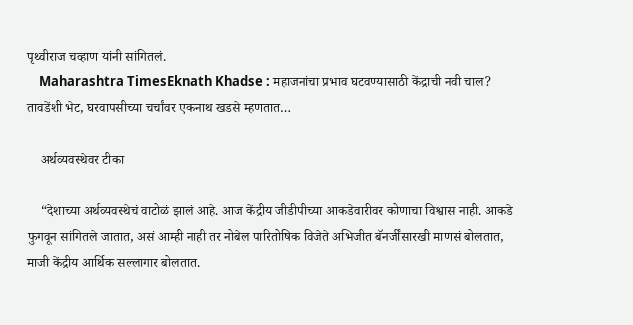पृथ्वीराज चव्हाण यांनी सांगितलं.
    Maharashtra TimesEknath Khadse : महाजनांचा प्रभाव घटवण्यासाठी केंद्राची नवी चाल? तावडेंशी भेट, घरवापसीच्या चर्चांवर एकनाथ खडसे म्हणतात…

    अर्थव्यवस्थेवर टीका

    “देशाच्या अर्थव्यवस्थेचं वाटोळं झालं आहे. आज केंद्रीय जीडीपीच्या आकडेवारीवर कोणाचा विश्वास नाही. आकडे फुगवून सांगितले जातात, असं आम्ही नाही तर नोबेल पारितोषिक विजेते अभिजीत बॅनर्जींसारखी माणसं बोलतात, माजी केंद्रीय आर्थिक सल्लागार बोलतात.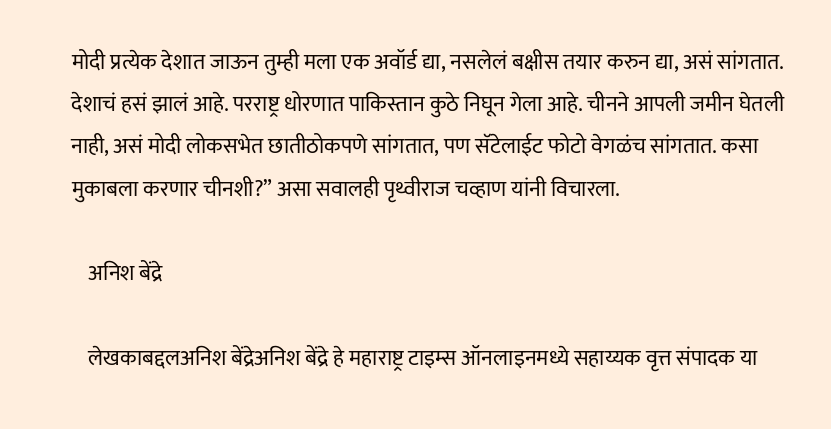मोदी प्रत्येक देशात जाऊन तुम्ही मला एक अवॉर्ड द्या, नसलेलं बक्षीस तयार करुन द्या, असं सांगतात. देशाचं हसं झालं आहे. परराष्ट्र धोरणात पाकिस्तान कुठे निघून गेला आहे. चीनने आपली जमीन घेतली नाही, असं मोदी लोकसभेत छातीठोकपणे सांगतात, पण सॅटेलाईट फोटो वेगळंच सांगतात. कसा मुकाबला करणार चीनशी?” असा सवालही पृथ्वीराज चव्हाण यांनी विचारला.

    अनिश बेंद्रे

    लेखकाबद्दलअनिश बेंद्रेअनिश बेंद्रे हे महाराष्ट्र टाइम्स ऑनलाइनमध्ये सहाय्यक वृत्त संपादक या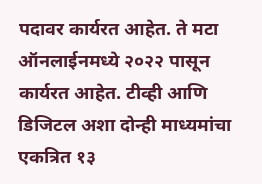पदावर कार्यरत आहेत. ते मटा ऑनलाईनमध्ये २०२२ पासून कार्यरत आहेत. टीव्ही आणि डिजिटल अशा दोन्ही माध्यमांचा एकत्रित १३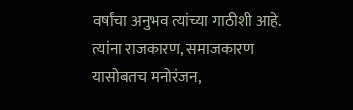वर्षांचा अनुभव त्यांच्या गाठीशी आहे. त्यांना राजकारण, समाजकारण यासोबतच मनोरंजन,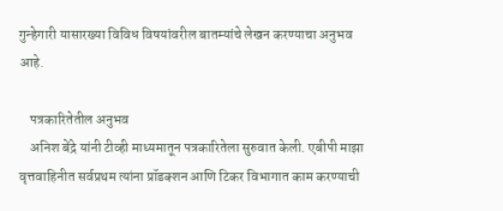गुन्हेगारी यासारख्या विविध विषयांवरील बातम्यांचे लेखन करण्याचा अनुभव आहे.

    पत्रकारितेतील अनुभव
    अनिश बेंद्रे यांनी टीव्ही माध्यमातून पत्रकारितेला सुरुवात केली. एबीपी माझा वृत्तवाहिनीत सर्वप्रथम त्यांना प्रॉडक्शन आणि टिकर विभागात काम करण्याची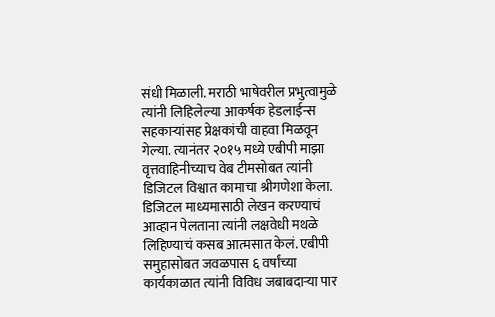संधी मिळाली. मराठी भाषेवरील प्रभुत्वामुळे त्यांनी लिहिलेल्या आकर्षक हेडलाईन्स सहकाऱ्यांसह प्रेक्षकांची वाहवा मिळवून गेल्या. त्यानंतर २०१५ मध्ये एबीपी माझा वृत्तवाहिनीच्याच वेब टीमसोबत त्यांनी डिजिटल विश्वात कामाचा श्रीगणेशा केला. डिजिटल माध्यमासाठी लेखन करण्याचं आव्हान पेलताना त्यांनी लक्षवेधी मथळे लिहिण्याचं कसब आत्मसात केलं. एबीपी समुहासोबत जवळपास ६ वर्षांच्या कार्यकाळात त्यांनी विविध जबाबदाऱ्या पार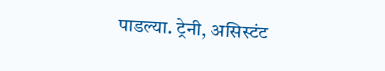पाडल्या. ट्रेनी, असिस्टंट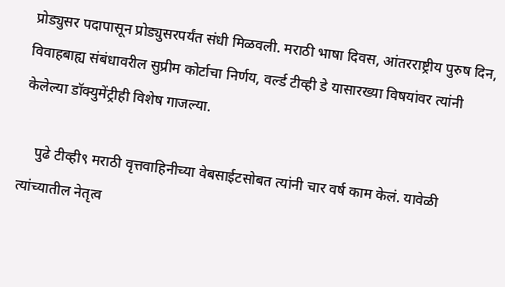प्रोड्युसर पदापासून प्रोड्युसरपर्यंत संधी मिळवली. मराठी भाषा दिवस, आंतरराष्ट्रीय पुरुष दिन, विवाहबाह्य संबंधावरील सुप्रीम कोर्टाचा निर्णय, वर्ल्ड टीव्ही डे यासारख्या विषयांवर त्यांनी केलेल्या डॉक्युमेंट्रीही विशेष गाजल्या.

    पुढे टीव्ही९ मराठी वृत्तवाहिनीच्या वेबसाईटसोबत त्यांनी चार वर्ष काम केलं. यावेळी त्यांच्यातील नेतृत्व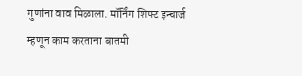गुणांना वाव मिळाला. मॉर्निंग शिफ्ट इन्चार्ज म्हणून काम करताना बातमी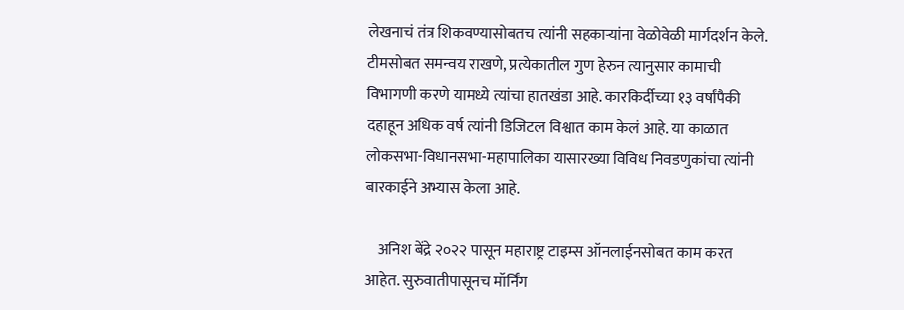लेखनाचं तंत्र शिकवण्यासोबतच त्यांनी सहकाऱ्यांना वेळोवेळी मार्गदर्शन केले. टीमसोबत समन्वय राखणे, प्रत्येकातील गुण हेरुन त्यानुसार कामाची विभागणी करणे यामध्ये त्यांचा हातखंडा आहे. कारकिर्दीच्या १३ वर्षांपैकी दहाहून अधिक वर्ष त्यांनी डिजिटल विश्वात काम केलं आहे. या काळात लोकसभा-विधानसभा-महापालिका यासारख्या विविध निवडणुकांचा त्यांनी बारकाईने अभ्यास केला आहे.

    अनिश बेंद्रे २०२२ पासून महाराष्ट्र टाइम्स ऑनलाईनसोबत काम करत आहेत. सुरुवातीपासूनच मॉर्निंग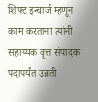शिफ्ट इन्चार्ज म्हणून काम करताना त्यांनी सहाय्यक वृत्त संपादक पदापर्यंत उन्नती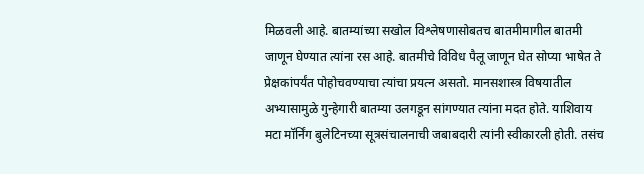मिळवली आहे. बातम्यांच्या सखोल विश्लेषणासोबतच बातमीमागील बातमी जाणून घेण्यात त्यांना रस आहे. बातमीचे विविध पैलू जाणून घेत सोप्या भाषेत ते प्रेक्षकांपर्यंत पोहोचवण्याचा त्यांचा प्रयत्न असतो. मानसशास्त्र विषयातील अभ्यासामुळे गुन्हेगारी बातम्या उलगडून सांगण्यात त्यांना मदत होते. याशिवाय मटा मॉर्निंग बुलेटिनच्या सूत्रसंचालनाची जबाबदारी त्यांनी स्वीकारली होती. तसंच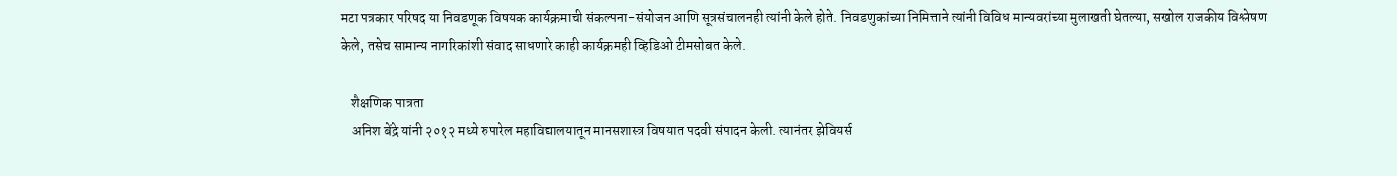मटा पत्रकार परिषद या निवडणूक विषयक कार्यक्रमाची संकल्पना-संयोजन आणि सूत्रसंचालनही त्यांनी केले होते. निवडणुकांच्या निमित्ताने त्यांनी विविध मान्यवरांच्या मुलाखती घेतल्या, सखोल राजकीय विश्लेषण केले, तसेच सामान्य नागरिकांशी संवाद साधणारे काही कार्यक्रमही व्हिडिओ टीमसोबत केले.

    शैक्षणिक पात्रता
    अनिश बेंद्रे यांनी २०१२ मध्ये रुपारेल महाविद्यालयातून मानसशास्त्र विषयात पदवी संपादन केली. त्यानंतर झेवियर्स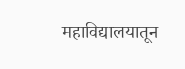महाविद्यालयातून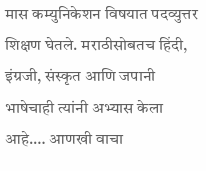मास कम्युनिकेशन विषयात पदव्युत्तर शिक्षण घेतले. मराठीसोबतच हिंदी, इंग्रजी, संस्कृत आणि जपानी भाषेचाही त्यांनी अभ्यास केला आहे.… आणखी वाचा